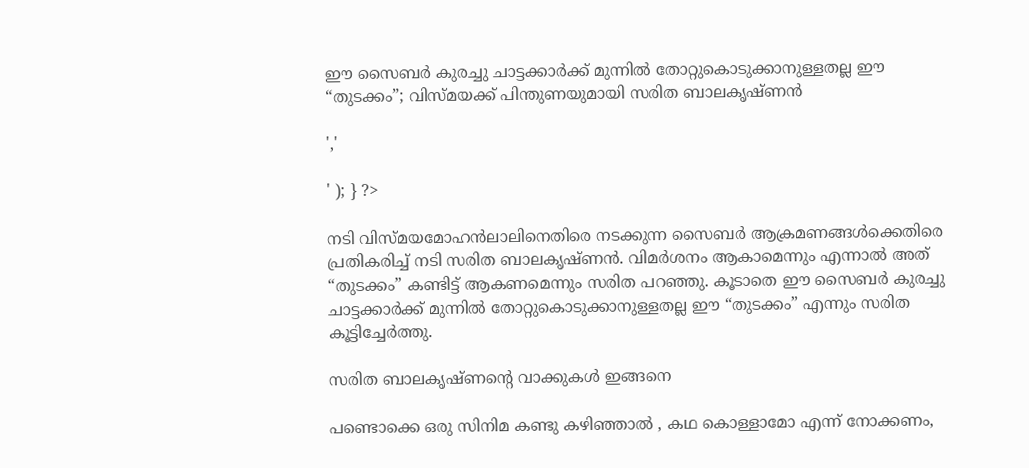ഈ സൈബർ കുരച്ചു ചാട്ടക്കാർക്ക് മുന്നിൽ തോറ്റുകൊടുക്കാനുള്ളതല്ല ഈ “തുടക്കം”; വിസ്മയക്ക് പിന്തുണയുമായി സരിത ബാലകൃഷ്ണൻ

','

' ); } ?>

നടി വിസ്മയമോഹൻലാലിനെതിരെ നടക്കുന്ന സൈബർ ആക്രമണങ്ങൾക്കെതിരെ പ്രതികരിച്ച് നടി സരിത ബാലകൃഷ്ണൻ. വിമർശനം ആകാമെന്നും എന്നാൽ അത് “തുടക്കം” കണ്ടിട്ട് ആകണമെന്നും സരിത പറഞ്ഞു. കൂടാതെ ഈ സൈബർ കുരച്ചു ചാട്ടക്കാർക്ക് മുന്നിൽ തോറ്റുകൊടുക്കാനുള്ളതല്ല ഈ “തുടക്കം” എന്നും സരിത കൂട്ടിച്ചേർത്തു.

സരിത ബാലകൃഷ്ണന്റെ വാക്കുകൾ ഇങ്ങനെ

പണ്ടൊക്കെ ഒരു സിനിമ കണ്ടു കഴിഞ്ഞാൽ , കഥ കൊള്ളാമോ എന്ന് നോക്കണം,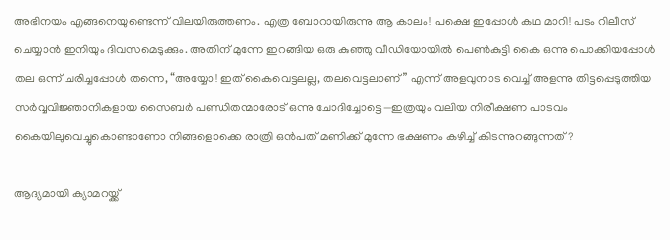അഭിനയം എങ്ങനെയുണ്ടെന്ന് വിലയിരുത്തണം. എത്ര ബോറായിരുന്നു ആ കാലം! പക്ഷെ ഇപ്പോൾ കഥ മാറി! പടം റിലീസ് ചെയ്യാൻ ഇനിയും ദിവസമെടുക്കും. അതിന് മുന്നേ ഇറങ്ങിയ ഒരു കുഞ്ഞു വീഡിയോയിൽ പെൺകുട്ടി കൈ ഒന്നു പൊക്കിയപ്പോൾ തല ഒന്ന് ചരിച്ചപ്പോൾ തന്നെ, “അയ്യോ! ഇത് കൈവെട്ടലല്ല, തലവെട്ടലാണ്” എന്ന് അളവുനാട വെച്ച് അളന്നു തിട്ടപ്പെടുത്തിയ സർവ്വവിജ്ഞാനികളായ സൈബർ പണ്ഡിതന്മാരോട് ഒന്നു ചോദിച്ചോട്ടെ—ഇത്രയും വലിയ നിരീക്ഷണ പാടവം കൈയിലുവെച്ചുകൊണ്ടാണോ നിങ്ങളൊക്കെ രാത്രി ഒൻപത് മണിക്ക് മുന്നേ ഭക്ഷണം കഴിച്ച് കിടന്നുറങ്ങുന്നത്?

ആദ്യമായി ക്യാമറയ്ക്ക്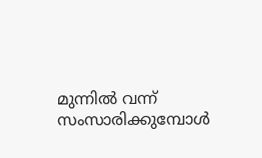മുന്നിൽ വന്ന് സംസാരിക്കുമ്പോൾ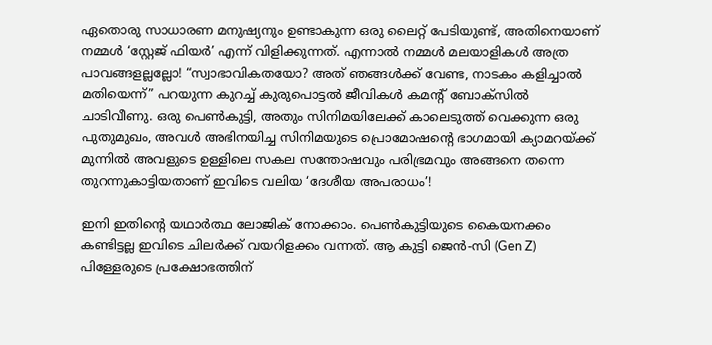ഏതൊരു സാധാരണ മനുഷ്യനും ഉണ്ടാകുന്ന ഒരു ലൈറ്റ് പേടിയുണ്ട്, അതിനെയാണ് നമ്മൾ ‘സ്റ്റേജ് ഫിയർ’ എന്ന് വിളിക്കുന്നത്. എന്നാൽ നമ്മൾ മലയാളികൾ അത്ര പാവങ്ങളല്ലല്ലോ! “സ്വാഭാവികതയോ? അത് ഞങ്ങൾക്ക് വേണ്ട, നാടകം കളിച്ചാൽ മതിയെന്ന്” പറയുന്ന കുറച്ച് കുരുപൊട്ടൽ ജീവികൾ കമന്റ് ബോക്സിൽ ചാടിവീണു. ഒരു പെൺകുട്ടി, അതും സിനിമയിലേക്ക് കാലെടുത്ത് വെക്കുന്ന ഒരു പുതുമുഖം, അവൾ അഭിനയിച്ച സിനിമയുടെ പ്രൊമോഷന്റെ ഭാഗമായി ക്യാമറയ്ക്ക് മുന്നിൽ അവളുടെ ഉള്ളിലെ സകല സന്തോഷവും പരിഭ്രമവും അങ്ങനെ തന്നെ തുറന്നുകാട്ടിയതാണ് ഇവിടെ വലിയ ‘ദേശീയ അപരാധം’!

ഇനി ഇതിന്റെ യഥാർത്ഥ ലോജിക് നോക്കാം. പെൺകുട്ടിയുടെ കൈയനക്കം കണ്ടിട്ടല്ല ഇവിടെ ചിലർക്ക് വയറിളക്കം വന്നത്. ആ കുട്ടി ജെൻ-സി (Gen Z) പിള്ളേരുടെ പ്രക്ഷോഭത്തിന്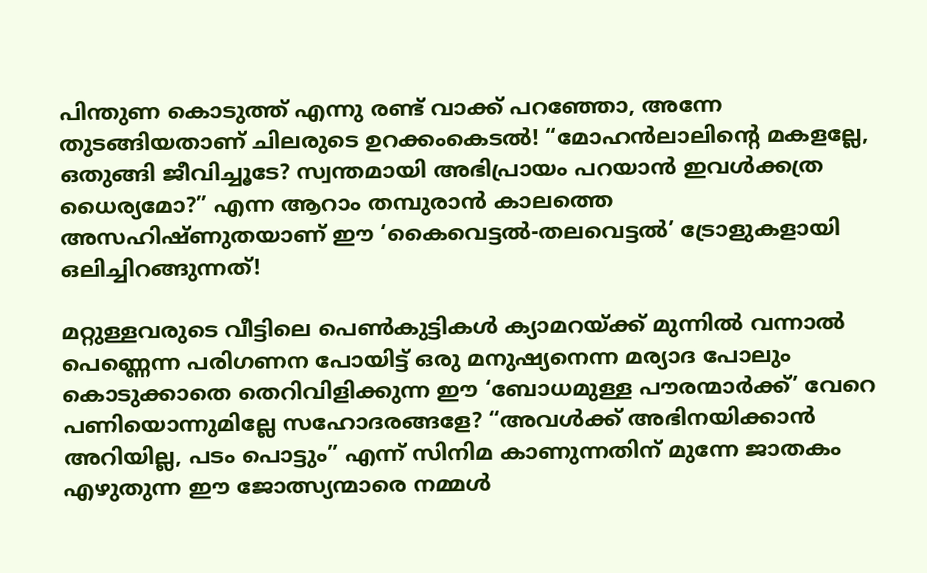പിന്തുണ കൊടുത്ത് എന്നു രണ്ട് വാക്ക് പറഞ്ഞോ, അന്നേ തുടങ്ങിയതാണ് ചിലരുടെ ഉറക്കംകെടൽ! “മോഹൻലാലിന്റെ മകളല്ലേ, ഒതുങ്ങി ജീവിച്ചൂടേ? സ്വന്തമായി അഭിപ്രായം പറയാൻ ഇവൾക്കത്ര ധൈര്യമോ?” എന്ന ആറാം തമ്പുരാൻ കാലത്തെ അസഹിഷ്ണുതയാണ് ഈ ‘കൈവെട്ടൽ-തലവെട്ടൽ’ ട്രോളുകളായി ഒലിച്ചിറങ്ങുന്നത്!

മറ്റുള്ളവരുടെ വീട്ടിലെ പെൺകുട്ടികൾ ക്യാമറയ്ക്ക് മുന്നിൽ വന്നാൽ പെണ്ണെന്ന പരിഗണന പോയിട്ട് ഒരു മനുഷ്യനെന്ന മര്യാദ പോലും കൊടുക്കാതെ തെറിവിളിക്കുന്ന ഈ ‘ബോധമുള്ള പൗരന്മാർക്ക്’ വേറെ പണിയൊന്നുമില്ലേ സഹോദരങ്ങളേ? “അവൾക്ക് അഭിനയിക്കാൻ അറിയില്ല, പടം പൊട്ടും” എന്ന് സിനിമ കാണുന്നതിന് മുന്നേ ജാതകം എഴുതുന്ന ഈ ജോത്സ്യന്മാരെ നമ്മൾ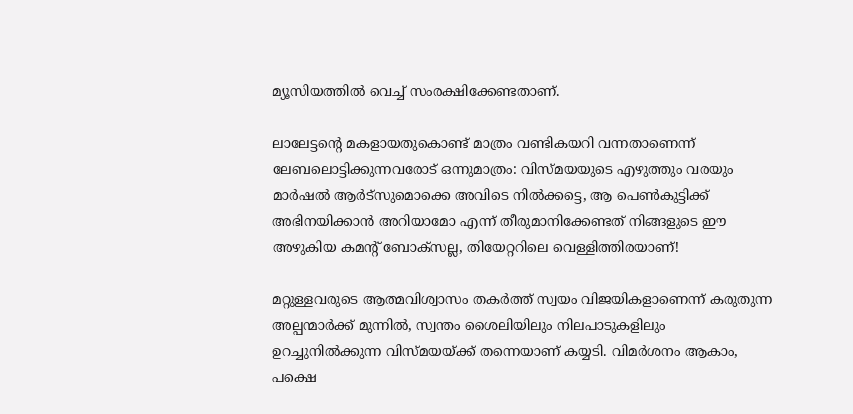മ്യൂസിയത്തിൽ വെച്ച് സംരക്ഷിക്കേണ്ടതാണ്.

ലാലേട്ടന്റെ മകളായതുകൊണ്ട് മാത്രം വണ്ടികയറി വന്നതാണെന്ന് ലേബലൊട്ടിക്കുന്നവരോട് ഒന്നുമാത്രം: വിസ്മയയുടെ എഴുത്തും വരയും മാർഷൽ ആർട്സുമൊക്കെ അവിടെ നിൽക്കട്ടെ, ആ പെൺകുട്ടിക്ക് അഭിനയിക്കാൻ അറിയാമോ എന്ന് തീരുമാനിക്കേണ്ടത് നിങ്ങളുടെ ഈ അഴുകിയ കമന്റ് ബോക്സല്ല, തിയേറ്ററിലെ വെള്ളിത്തിരയാണ്!

മറ്റുള്ളവരുടെ ആത്മവിശ്വാസം തകർത്ത് സ്വയം വിജയികളാണെന്ന് കരുതുന്ന അല്പന്മാർക്ക് മുന്നിൽ, സ്വന്തം ശൈലിയിലും നിലപാടുകളിലും ഉറച്ചുനിൽക്കുന്ന വിസ്മയയ്ക്ക് തന്നെയാണ് കയ്യടി. വിമർശനം ആകാം, പക്ഷെ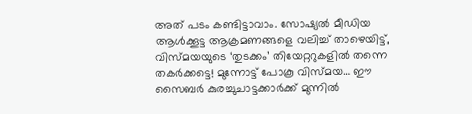അത് പടം കണ്ടിട്ടാവാം. സോഷ്യൽ മീഡിയ ആൾക്കൂട്ട ആക്രമണങ്ങളെ വലിച്ച് താഴെയിട്ട്, വിസ്മയയുടെ ‘തുടക്കം’ തിയേറ്ററുകളിൽ തന്നെ തകർക്കട്ടെ! മുന്നോട്ട് പോകൂ വിസ്മയ… ഈ സൈബർ കുരച്ചുചാട്ടക്കാർക്ക് മുന്നിൽ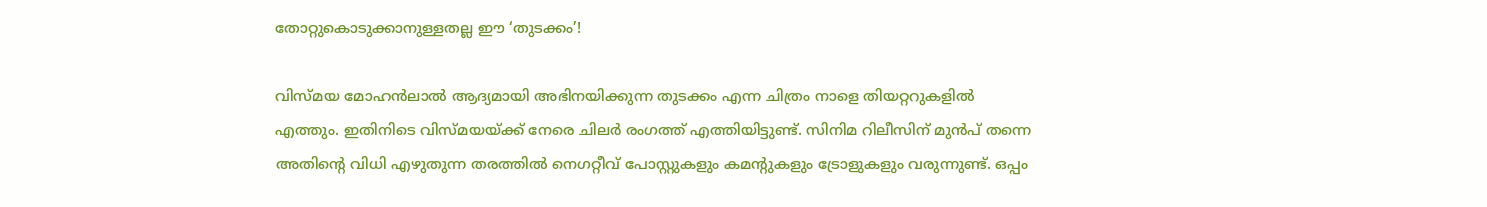തോറ്റുകൊടുക്കാനുള്ളതല്ല ഈ ‘തുടക്കം’!

വിസ്മയ മോഹൻലാൽ ആദ്യമായി അഭിനയിക്കുന്ന തുടക്കം എന്ന ചിത്രം നാളെ തിയറ്ററുകളിൽ എത്തും. ഇതിനിടെ വിസ്മയയ്ക്ക് നേരെ ചിലർ രംഗത്ത് എത്തിയിട്ടുണ്ട്. സിനിമ റിലീസിന് മുൻപ് തന്നെ അതിന്റെ വിധി എഴുതുന്ന തരത്തിൽ നെഗറ്റീവ് പോസ്റ്റുകളും കമന്റുകളും ട്രോളുകളും വരുന്നുണ്ട്. ഒപ്പം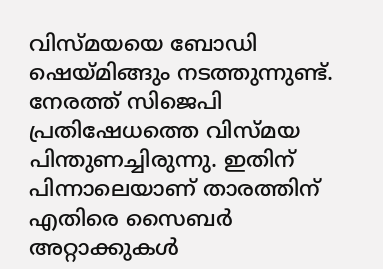വിസ്മയയെ ബോഡി ഷെയ്മിങ്ങും നടത്തുന്നുണ്ട്. നേരത്ത് സിജെപി പ്രതിഷേധത്തെ വിസ്മയ പിന്തുണച്ചിരുന്നു. ഇതിന് പിന്നാലെയാണ് താരത്തിന് എതിരെ സൈബർ അറ്റാക്കുകൾ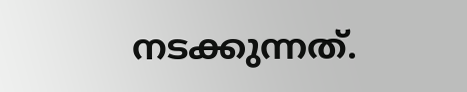നടക്കുന്നത്.